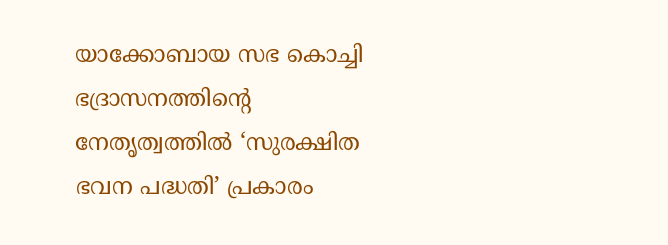യാക്കോബായ സഭ കൊച്ചി ഭദ്രാസനത്തിന്റെ നേതൃത്വത്തിൽ ‘സുരക്ഷിത ഭവന പദ്ധതി’ പ്രകാരം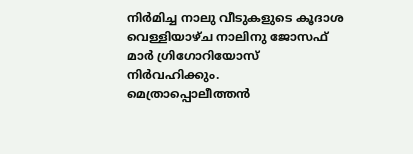നിർമിച്ച നാലു വീടുകളുടെ കൂദാശ വെള്ളിയാഴ്ച നാലിനു ജോസഫ് മാർ ഗ്രിഗോറിയോസ് നിർവഹിക്കും. മെത്രാപ്പൊലീത്തൻ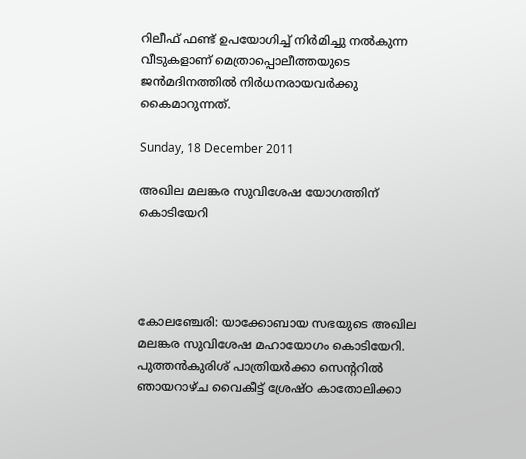റിലീഫ് ഫണ്ട് ഉപയോഗിച്ച് നിർമിച്ചു നൽകുന്ന വീടുകളാണ് മെത്രാപ്പൊലീത്തയുടെ ജൻമദിനത്തിൽ നിർധനരായവർക്കു കൈമാറുന്നത്.

Sunday, 18 December 2011

അഖില മലങ്കര സുവിശേഷ യോഗത്തിന് കൊടിയേറി




കോലഞ്ചേരി: യാക്കോബായ സഭയുടെ അഖില മലങ്കര സുവിശേഷ മഹായോഗം കൊടിയേറി. പുത്തന്‍കുരിശ് പാത്രിയര്‍ക്കാ സെന്ററില്‍ ഞായറാഴ്ച വൈകീട്ട് ശ്രേഷ്ഠ കാതോലിക്കാ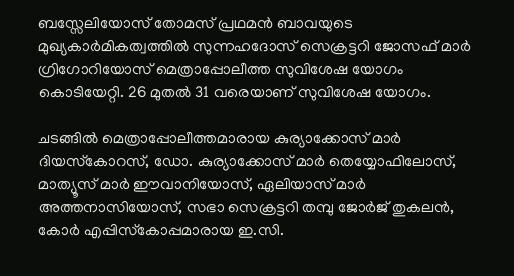ബസ്സേലിയോസ് തോമസ് പ്രഥമന്‍ ബാവയുടെ മുഖ്യകാര്‍മികത്വത്തില്‍ സുന്നഹദോസ് സെക്രട്ടറി ജോസഫ് മാര്‍ ഗ്രിഗോറിയോസ് മെത്രാപ്പോലീത്ത സുവിശേഷ യോഗം കൊടിയേറ്റി. 26 മുതല്‍ 31 വരെയാണ് സുവിശേഷ യോഗം.

ചടങ്ങില്‍ മെത്രാപ്പോലീത്തമാരായ കുര്യാക്കോസ് മാര്‍ ദിയസ്‌കോറസ്, ഡോ. കുര്യാക്കോസ് മാര്‍ തെയ്യോഫിലോസ്, മാത്യൂസ് മാര്‍ ഈവാനിയോസ്, ഏലിയാസ് മാര്‍ അത്തനാസിയോസ്, സഭാ സെക്രട്ടറി തമ്പു ജോര്‍ജ് തുകലന്‍, കോര്‍ എപ്പിസ്‌കോപ്പമാരായ ഇ.സി.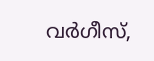വര്‍ഗീസ്,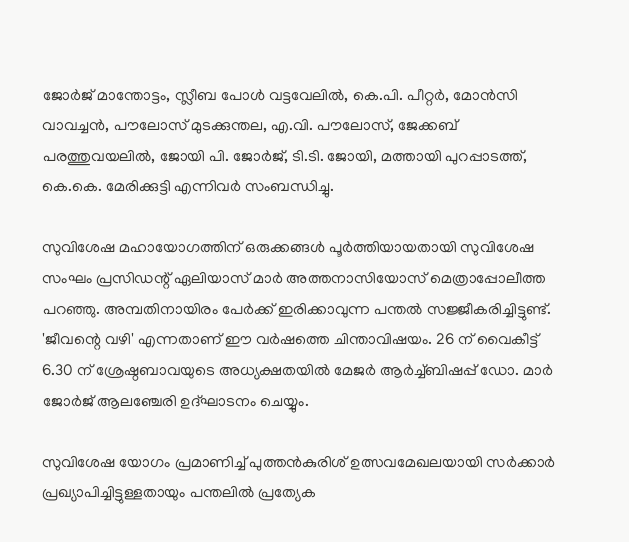ജോര്‍ജ് മാന്തോട്ടം, സ്ലീബ പോള്‍ വട്ടവേലില്‍, കെ.പി. പീറ്റര്‍, മോന്‍സി വാവച്ചന്‍, പൗലോസ് മുടക്കുന്തല, എ.വി. പൗലോസ്, ജേക്കബ് പരത്തുവയലില്‍, ജോയി പി. ജോര്‍ജ്, ടി.ടി. ജോയി, മത്തായി പുറപ്പാടത്ത്, കെ.കെ. മേരിക്കുട്ടി എന്നിവര്‍ സംബന്ധിച്ചു.

സുവിശേഷ മഹായോഗത്തിന് ഒരുക്കങ്ങള്‍ പൂര്‍ത്തിയായതായി സുവിശേഷ സംഘം പ്രസിഡന്റ് ഏലിയാസ് മാര്‍ അത്തനാസിയോസ് മെത്രാപ്പോലീത്ത പറഞ്ഞു. അമ്പതിനായിരം പേര്‍ക്ക് ഇരിക്കാവുന്ന പന്തല്‍ സജ്ജീകരിച്ചിട്ടുണ്ട്. 'ജീവന്റെ വഴി' എന്നതാണ് ഈ വര്‍ഷത്തെ ചിന്താവിഷയം. 26 ന് വൈകീട്ട് 6.30 ന് ശ്രേഷ്ഠബാവയുടെ അധ്യക്ഷതയില്‍ മേജര്‍ ആര്‍ച്ച്ബിഷപ്പ് ഡോ. മാര്‍ ജോര്‍ജ് ആലഞ്ചേരി ഉദ്ഘാടനം ചെയ്യും.

സുവിശേഷ യോഗം പ്രമാണിച്ച് പുത്തന്‍കുരിശ് ഉത്സവമേഖലയായി സര്‍ക്കാര്‍ പ്രഖ്യാപിച്ചിട്ടുള്ളതായും പന്തലില്‍ പ്രത്യേക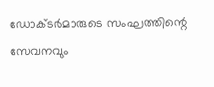ഡോക്ടര്‍മാരുടെ സംഘത്തിന്റെ സേവനവും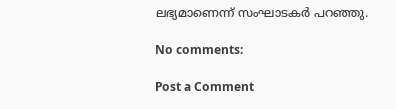ലഭ്യമാണെന്ന് സംഘാടകര്‍ പറഞ്ഞു.

No comments:

Post a Comment